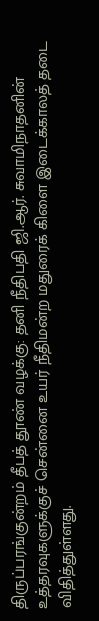திருப்பரங்குன்றம் தீபத் தூண் வழக்கு: தனி நீதிபதி ஜி.ஆர். சுவாமிநாதனின் உத்தரவுகளுக்குச் சென்னை உயர் நீதிமன்ற மதுரைக் கிளை இடைக்காலத் தடை விதித்துள்ளது.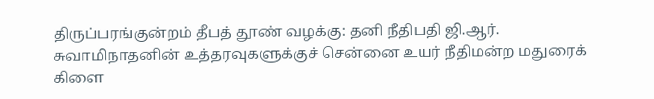திருப்பரங்குன்றம் தீபத் தூண் வழக்கு: தனி நீதிபதி ஜி.ஆர். சுவாமிநாதனின் உத்தரவுகளுக்குச் சென்னை உயர் நீதிமன்ற மதுரைக் கிளை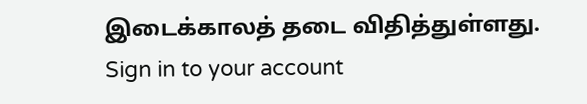இடைக்காலத் தடை விதித்துள்ளது.
Sign in to your account